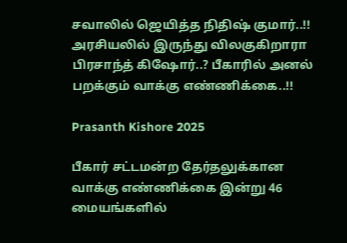சவாலில் ஜெயித்த நிதிஷ் குமார்..!! அரசியலில் இருந்து விலகுகிறாரா பிரசாந்த் கிஷோர்..? பீகாரில் அனல் பறக்கும் வாக்கு எண்ணிக்கை..!!

Prasanth Kishore 2025

பீகார் சட்டமன்ற தேர்தலுக்கான வாக்கு எண்ணிக்கை இன்று 46 மையங்களில்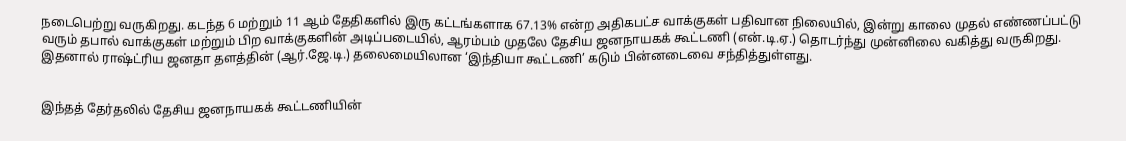நடைபெற்று வருகிறது. கடந்த 6 மற்றும் 11 ஆம் தேதிகளில் இரு கட்டங்களாக 67.13% என்ற அதிகபட்ச வாக்குகள் பதிவான நிலையில், இன்று காலை முதல் எண்ணப்பட்டு வரும் தபால் வாக்குகள் மற்றும் பிற வாக்குகளின் அடிப்படையில், ஆரம்பம் முதலே தேசிய ஜனநாயகக் கூட்டணி (என்.டி.ஏ.) தொடர்ந்து முன்னிலை வகித்து வருகிறது. இதனால் ராஷ்ட்ரிய ஜனதா தளத்தின் (ஆர்.ஜே.டி.) தலைமையிலான ‘இந்தியா கூட்டணி’ கடும் பின்னடைவை சந்தித்துள்ளது.


இந்தத் தேர்தலில் தேசிய ஜனநாயகக் கூட்டணியின்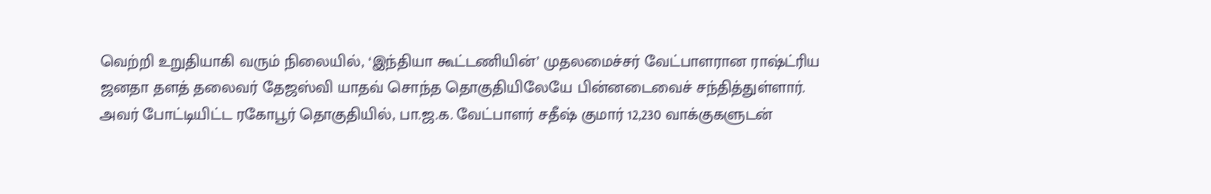வெற்றி உறுதியாகி வரும் நிலையில், ‘இந்தியா கூட்டணியின்’ முதலமைச்சர் வேட்பாளரான ராஷ்ட்ரிய ஜனதா தளத் தலைவர் தேஜஸ்வி யாதவ் சொந்த தொகுதியிலேயே பின்னடைவைச் சந்தித்துள்ளார். அவர் போட்டியிட்ட ரகோபூர் தொகுதியில், பா.ஜ.க. வேட்பாளர் சதீஷ் குமார் 12,230 வாக்குகளுடன்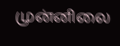முன்னிலை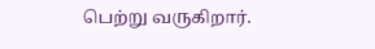பெற்று வருகிறார்.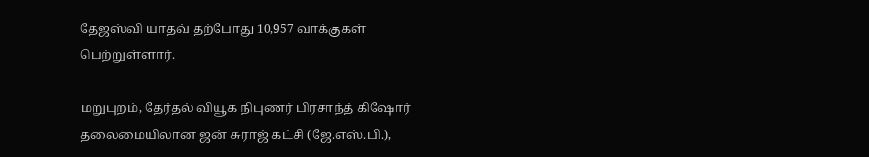தேஜஸ்வி யாதவ் தற்போது 10,957 வாக்குகள் பெற்றுள்ளார்.

மறுபுறம், தேர்தல் வியூக நிபுணர் பிரசாந்த் கிஷோர் தலைமையிலான ஜன் சுராஜ் கட்சி (ஜே.எஸ்.பி.),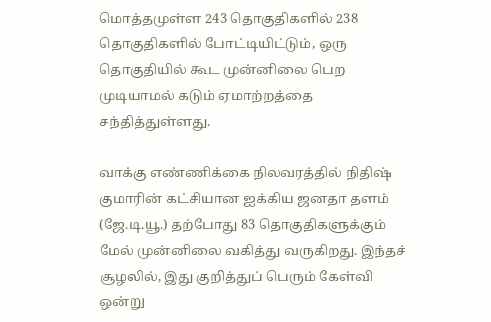மொத்தமுள்ள 243 தொகுதிகளில் 238 தொகுதிகளில் போட்டியிட்டும், ஒரு தொகுதியில் கூட முன்னிலை பெற முடியாமல் கடும் ஏமாற்றத்தை சந்தித்துள்ளது.

வாக்கு எண்ணிக்கை நிலவரத்தில் நிதிஷ் குமாரின் கட்சியான ஐக்கிய ஜனதா தளம் (ஜே.டி.யூ.) தற்போது 83 தொகுதிகளுக்கும் மேல் முன்னிலை வகித்து வருகிறது. இந்தச் சூழலில், இது குறித்துப் பெரும் கேள்வி ஒன்று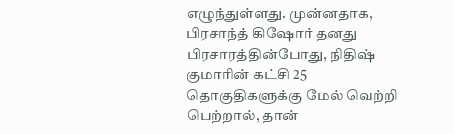எழுந்துள்ளது. முன்னதாக, பிரசாந்த் கிஷோர் தனது பிரசாரத்தின்போது, நிதிஷ் குமாரின் கட்சி 25 தொகுதிகளுக்கு மேல் வெற்றி பெற்றால், தான்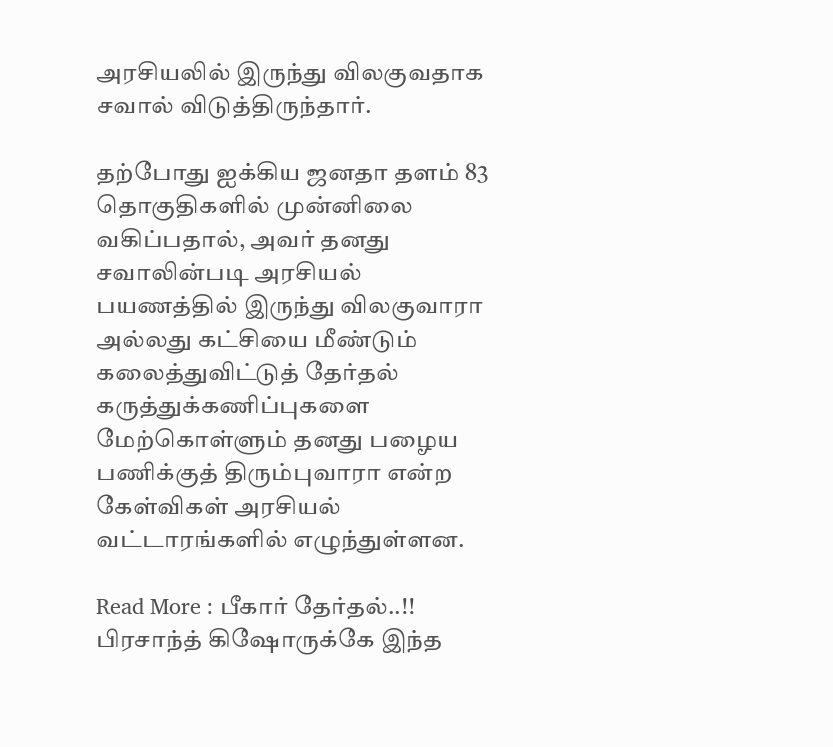அரசியலில் இருந்து விலகுவதாக சவால் விடுத்திருந்தார்.

தற்போது ஐக்கிய ஜனதா தளம் 83 தொகுதிகளில் முன்னிலை வகிப்பதால், அவர் தனது சவாலின்படி அரசியல் பயணத்தில் இருந்து விலகுவாரா அல்லது கட்சியை மீண்டும் கலைத்துவிட்டுத் தேர்தல் கருத்துக்கணிப்புகளை மேற்கொள்ளும் தனது பழைய பணிக்குத் திரும்புவாரா என்ற கேள்விகள் அரசியல் வட்டாரங்களில் எழுந்துள்ளன.

Read More : பீகார் தேர்தல்..!! பிரசாந்த் கிஷோருக்கே இந்த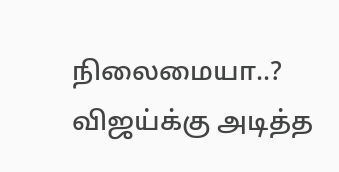நிலைமையா..? விஜய்க்கு அடித்த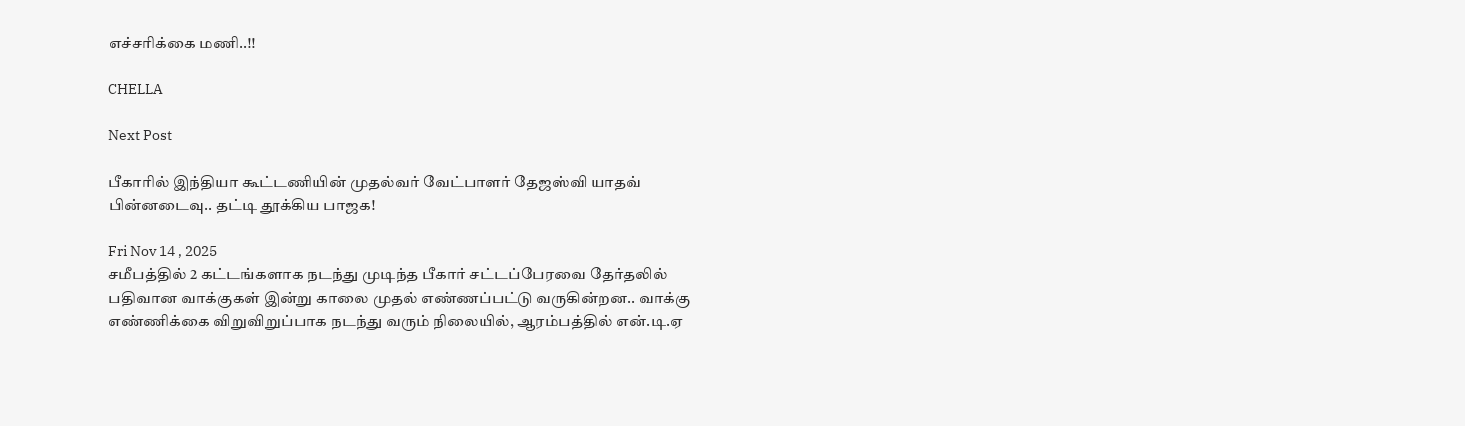எச்சரிக்கை மணி..!!

CHELLA

Next Post

பீகாரில் இந்தியா கூட்டணியின் முதல்வர் வேட்பாளர் தேஜஸ்வி யாதவ் பின்னடைவு.. தட்டி தூக்கிய பாஜக!

Fri Nov 14 , 2025
சமீபத்தில் 2 கட்டங்களாக நடந்து முடிந்த பீகார் சட்டப்பேரவை தேர்தலில் பதிவான வாக்குகள் இன்று காலை முதல் எண்ணப்பட்டு வருகின்றன.. வாக்கு எண்ணிக்கை விறுவிறுப்பாக நடந்து வரும் நிலையில், ஆரம்பத்தில் என்.டி.ஏ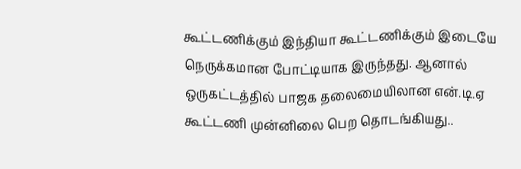கூட்டணிக்கும் இந்தியா கூட்டணிக்கும் இடையே நெருக்கமான போட்டியாக இருந்தது. ஆனால் ஒருகட்டத்தில் பாஜக தலைமையிலான என்.டி.ஏ கூட்டணி முன்னிலை பெற தொடங்கியது..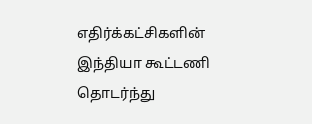எதிர்க்கட்சிகளின் இந்தியா கூட்டணி தொடர்ந்து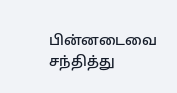பின்னடைவை சந்தித்து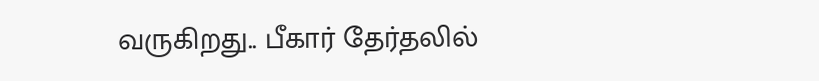வருகிறது.. பீகார் தேர்தலில்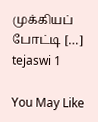முக்கியப் போட்டி […]
tejaswi 1

You May Like